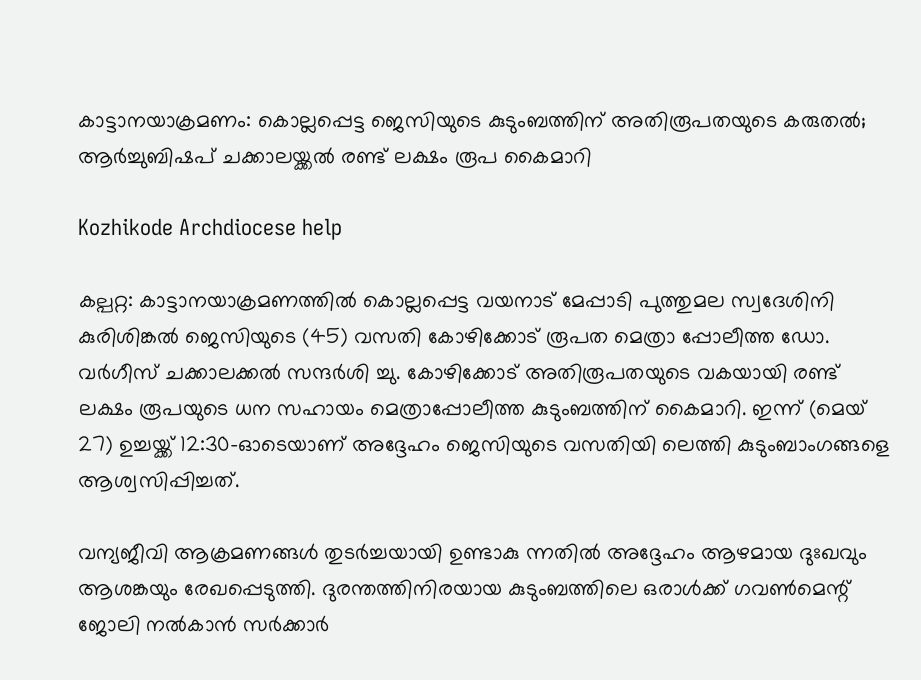കാട്ടാനയാക്രമണം: കൊല്ലപ്പെട്ട ജെസിയുടെ കുടുംബത്തിന് അതിരൂപതയുടെ കരുതല്‍; ആര്‍ച്ചുബിഷപ് ചക്കാലയ്ക്കല്‍ രണ്ട് ലക്ഷം രൂപ കൈമാറി

Kozhikode Archdiocese help

കല്പറ്റ: കാട്ടാനയാക്രമണത്തില്‍ കൊല്ലപ്പെട്ട വയനാട് മേപ്പാടി പുത്തുമല സ്വദേശിനി കുരിശിങ്കല്‍ ജെസിയുടെ (45) വസതി കോഴിക്കോട് രൂപത മെത്രാ പ്പോലീത്ത ഡോ. വര്‍ഗീസ് ചക്കാലക്കല്‍ സന്ദര്‍ശി ച്ചു. കോഴിക്കോട് അതിരൂപതയുടെ വകയായി രണ്ട് ലക്ഷം രൂപയുടെ ധന സഹായം മെത്രാപ്പോലീത്ത കുടുംബത്തിന് കൈമാറി. ഇന്ന് (മെയ് 27) ഉച്ചയ്ക്ക് 12:30-ഓടെയാണ് അദ്ദേഹം ജെസിയുടെ വസതിയി ലെത്തി കുടുംബാംഗങ്ങളെ ആശ്വസിപ്പിച്ചത്.

വന്യജീവി ആക്രമണങ്ങള്‍ തുടര്‍ച്ചയായി ഉണ്ടാകു ന്നതില്‍ അദ്ദേഹം ആഴമായ ദുഃഖവും ആശങ്കയും രേഖപ്പെടുത്തി. ദുരന്തത്തിനിരയായ കുടുംബത്തിലെ ഒരാള്‍ക്ക് ഗവണ്‍മെന്റ് ജോലി നല്‍കാന്‍ സര്‍ക്കാര്‍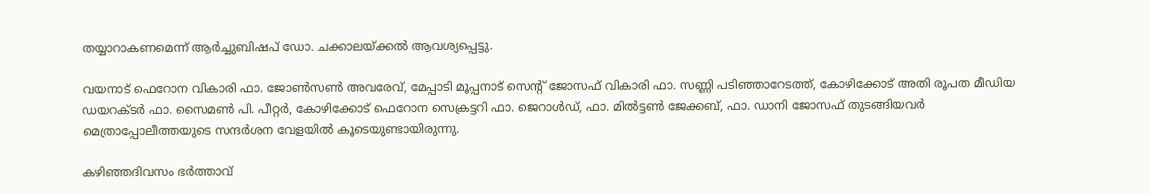തയ്യാറാകണമെന്ന് ആര്‍ച്ചുബിഷപ് ഡോ. ചക്കാലയ്ക്കല്‍ ആവശ്യപ്പെട്ടു.

വയനാട് ഫെറോന വികാരി ഫാ. ജോണ്‍സണ്‍ അവരേവ്, മേപ്പാടി മൂപ്പനാട് സെന്റ് ജോസഫ് വികാരി ഫാ. സണ്ണി പടിഞ്ഞാറേടത്ത്, കോഴിക്കോട് അതി രൂപത മീഡിയ ഡയറക്ടര്‍ ഫാ. സൈമണ്‍ പി. പീറ്റര്‍, കോഴിക്കോട് ഫെറോന സെക്രട്ടറി ഫാ. ജെറാള്‍ഡ്, ഫാ. മില്‍ട്ടണ്‍ ജേക്കബ്, ഫാ. ഡാനി ജോസഫ് തുടങ്ങിയവര്‍ മെത്രാപ്പോലീത്തയുടെ സന്ദര്‍ശന വേളയില്‍ കൂടെയുണ്ടായിരുന്നു.

കഴിഞ്ഞദിവസം ഭര്‍ത്താവ്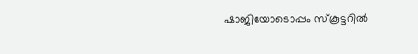ഷാജിയോടൊപ്പം സ്‌കൂട്ടറില്‍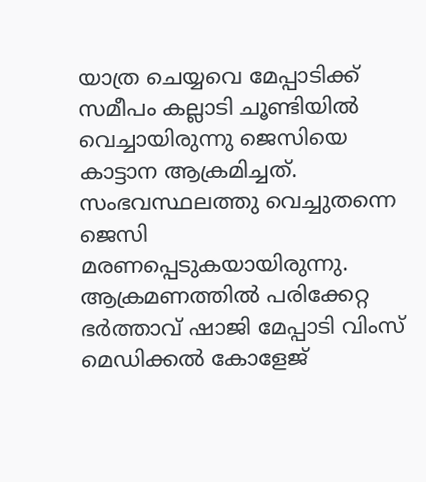യാത്ര ചെയ്യവെ മേപ്പാടിക്ക് സമീപം കല്ലാടി ചൂണ്ടിയില്‍ വെച്ചായിരുന്നു ജെസിയെ കാട്ടാന ആക്രമിച്ചത്. സംഭവസ്ഥലത്തു വെച്ചുതന്നെ ജെസി മരണപ്പെടുകയായിരുന്നു. ആക്രമണത്തില്‍ പരിക്കേറ്റ ഭര്‍ത്താവ് ഷാജി മേപ്പാടി വിംസ് മെഡിക്കല്‍ കോളേജ്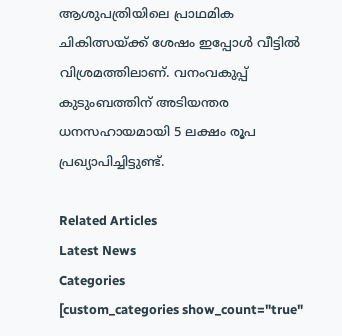ആശുപത്രിയിലെ പ്രാഥമിക ചികിത്സയ്ക്ക് ശേഷം ഇപ്പോള്‍ വീട്ടില്‍ വിശ്രമത്തിലാണ്. വനംവകുപ്പ് കുടുംബത്തിന് അടിയന്തര ധനസഹായമായി 5 ലക്ഷം രൂപ പ്രഖ്യാപിച്ചിട്ടുണ്ട്.

Related Articles
Latest News
Categories
[custom_categories show_count="true"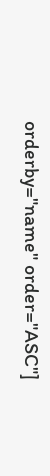orderby="name" order="ASC"]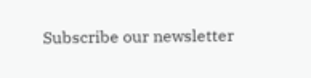Subscribe our newsletter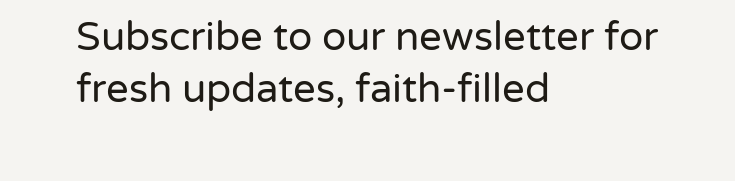Subscribe to our newsletter for fresh updates, faith-filled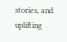stories, and uplifting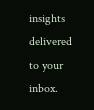insights delivered to your inbox.